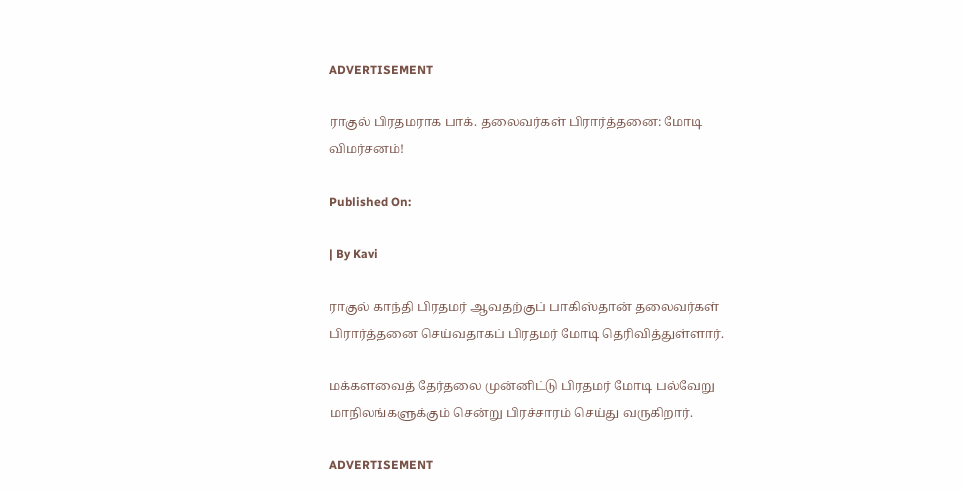ADVERTISEMENT

ராகுல் பிரதமராக பாக். தலைவர்கள் பிரார்த்தனை: மோடி விமர்சனம்!

Published On:

| By Kavi

ராகுல் காந்தி பிரதமர் ஆவதற்குப் பாகிஸ்தான் தலைவர்கள் பிரார்த்தனை செய்வதாகப் பிரதமர் மோடி தெரிவித்துள்ளார்.

மக்களவைத் தேர்தலை முன்னிட்டு பிரதமர் மோடி பல்வேறு மாநிலங்களுக்கும் சென்று பிரச்சாரம் செய்து வருகிறார்.

ADVERTISEMENT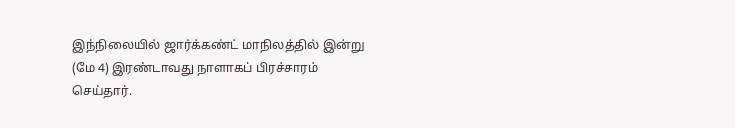இந்நிலையில் ஜார்க்கண்ட் மாநிலத்தில் இன்று (மே 4) இரண்டாவது நாளாகப் பிரச்சாரம் செய்தார்.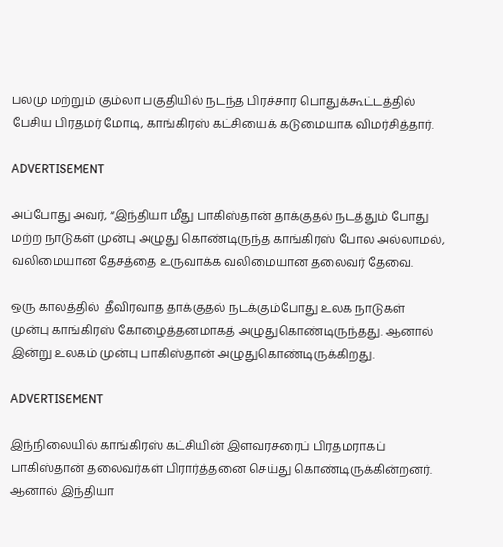பலமு மற்றும் கும்லா பகுதியில் நடந்த பிரச்சார பொதுக்கூட்டத்தில் பேசிய பிரதமர் மோடி, காங்கிரஸ் கட்சியைக் கடுமையாக விமர்சித்தார்.

ADVERTISEMENT

அப்போது அவர், “இந்தியா மீது பாகிஸ்தான் தாக்குதல் நடத்தும் போது மற்ற நாடுகள் முன்பு அழுது கொண்டிருந்த காங்கிரஸ் போல அல்லாமல், வலிமையான தேசத்தை உருவாக்க வலிமையான தலைவர் தேவை.

ஒரு காலத்தில்  தீவிரவாத தாக்குதல் நடக்கும்போது உலக நாடுகள் முன்பு காங்கிரஸ் கோழைத்தனமாகத் அழுதுகொண்டிருந்தது. ஆனால் இன்று உலகம் முன்பு பாகிஸ்தான் அழுதுகொண்டிருக்கிறது.

ADVERTISEMENT

இந்நிலையில் காங்கிரஸ் கட்சியின் இளவரசரைப் பிரதமராகப் பாகிஸ்தான் தலைவர்கள் பிரார்த்தனை செய்து கொண்டிருக்கின்றனர். ஆனால் இந்தியா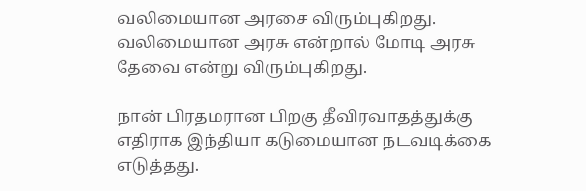வலிமையான அரசை விரும்புகிறது. வலிமையான அரசு என்றால் மோடி அரசு தேவை என்று விரும்புகிறது.

நான் பிரதமரான பிறகு தீவிரவாதத்துக்கு எதிராக இந்தியா கடுமையான நடவடிக்கை எடுத்தது.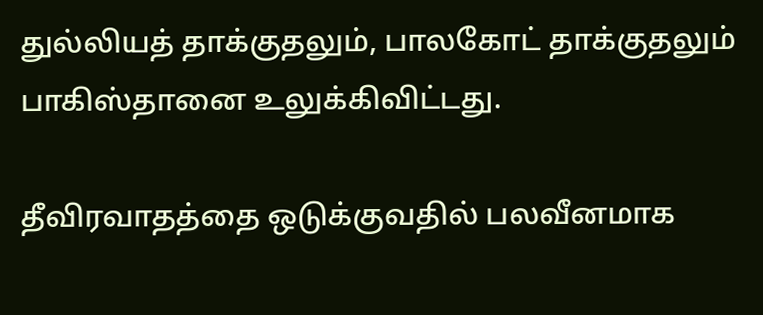துல்லியத் தாக்குதலும், பாலகோட் தாக்குதலும் பாகிஸ்தானை உலுக்கிவிட்டது.

தீவிரவாதத்தை ஒடுக்குவதில் பலவீனமாக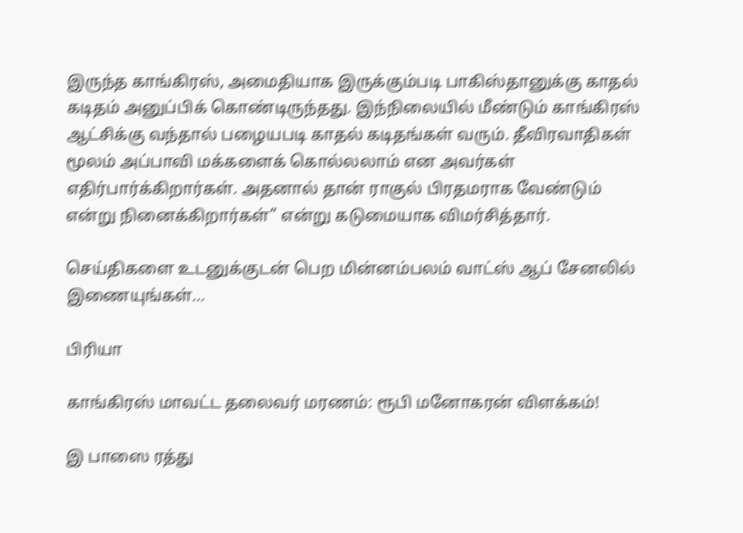இருந்த காங்கிரஸ், அமைதியாக இருக்கும்படி பாகிஸ்தானுக்கு காதல் கடிதம் அனுப்பிக் கொண்டிருந்தது. இந்நிலையில் மீண்டும் காங்கிரஸ் ஆட்சிக்கு வந்தால் பழையபடி காதல் கடிதங்கள் வரும். தீவிரவாதிகள் மூலம் அப்பாவி மக்களைக் கொல்லலாம் என அவர்கள் எதிர்பார்க்கிறார்கள். அதனால் தான் ராகுல் பிரதமராக வேண்டும் என்று நினைக்கிறார்கள்” என்று கடுமையாக விமர்சித்தார்.

செய்திகளை உடனுக்குடன் பெற மின்னம்பலம் வாட்ஸ் ஆப் சேனலில் இணையுங்கள்…

பிரியா

காங்கிரஸ் மாவட்ட தலைவர் மரணம்: ரூபி மனோகரன் விளக்கம்!

இ பாஸை ரத்து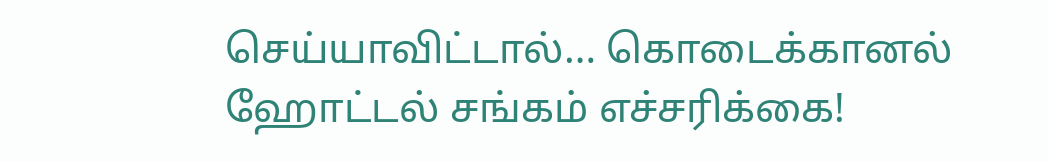செய்யாவிட்டால்… கொடைக்கானல் ஹோட்டல் சங்கம் எச்சரிக்கை!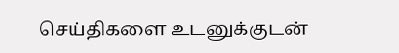செய்திகளை உடனுக்குடன்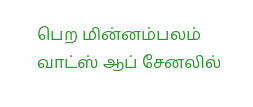பெற மின்னம்பலம் வாட்ஸ் ஆப் சேனலில்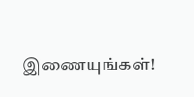இணையுங்கள்!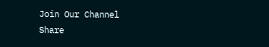Join Our Channel
Share